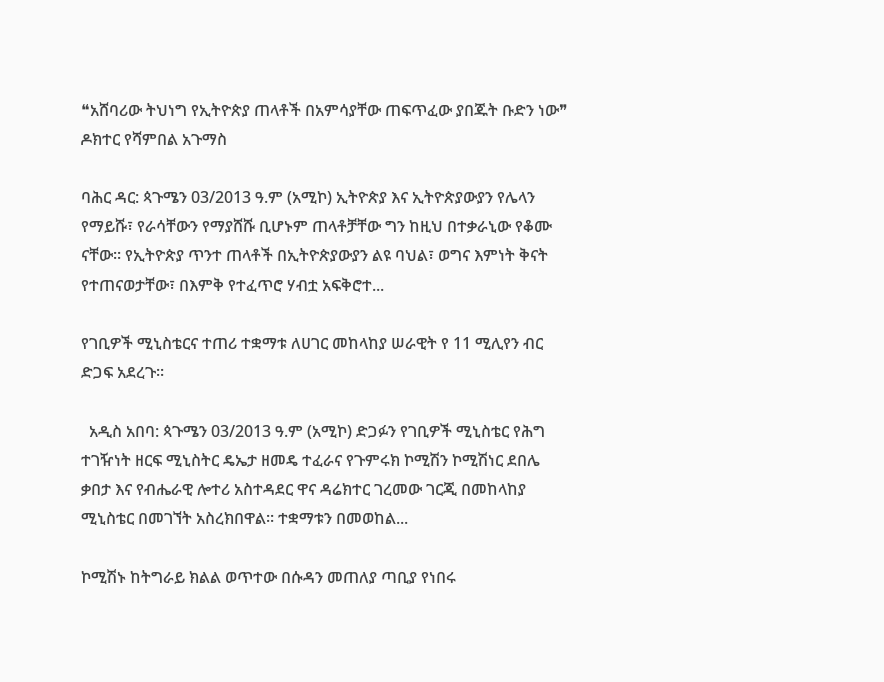❝አሸባሪው ትህነግ የኢትዮጵያ ጠላቶች በአምሳያቸው ጠፍጥፈው ያበጁት ቡድን ነው❞ ዶክተር የሻምበል አጉማስ

ባሕር ዳር: ጳጉሜን 03/2013 ዓ.ም (አሚኮ) ኢትዮጵያ እና ኢትዮጵያውያን የሌላን የማይሹ፣ የራሳቸውን የማያሸሹ ቢሆኑም ጠላቶቻቸው ግን ከዚህ በተቃራኒው የቆሙ ናቸው፡፡ የኢትዮጵያ ጥንተ ጠላቶች በኢትዮጵያውያን ልዩ ባህል፣ ወግና እምነት ቅናት የተጠናወታቸው፣ በእምቅ የተፈጥሮ ሃብቷ አፍቅሮተ...

የገቢዎች ሚኒስቴርና ተጠሪ ተቋማቱ ለሀገር መከላከያ ሠራዊት የ 11 ሚሊየን ብር ድጋፍ አደረጉ፡፡

  አዲስ አበባ: ጳጉሜን 03/2013 ዓ.ም (አሚኮ) ድጋፉን የገቢዎች ሚኒስቴር የሕግ ተገዥነት ዘርፍ ሚኒስትር ዴኤታ ዘመዴ ተፈራና የጉምሩክ ኮሚሽን ኮሚሽነር ደበሌ ቃበታ እና የብሔራዊ ሎተሪ አስተዳደር ዋና ዳሬክተር ገረመው ገርጂ በመከላከያ ሚኒስቴር በመገኘት አስረክበዋል፡፡ ተቋማቱን በመወከል...

ኮሚሽኑ ከትግራይ ክልል ወጥተው በሱዳን መጠለያ ጣቢያ የነበሩ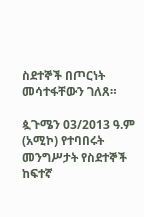ስደተኞች በጦርነት መሳተፋቸውን ገለጸ።

ጷጉሜን 03/2013 ዓ.ም (አሚኮ) የተባበሩት መንግሥታት የስደተኞች ከፍተኛ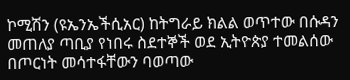ኮሚሽን (ዩኤንኤችሲአር) ከትግራይ ክልል ወጥተው በሱዳን መጠለያ ጣቢያ የነበሩ ስደተኞች ወደ ኢትዮጵያ ተመልሰው በጦርነት መሳተፋቸውን ባወጣው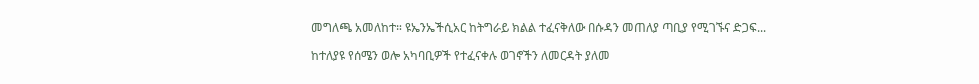መግለጫ አመለከተ። ዩኤንኤችሲአር ከትግራይ ክልል ተፈናቅለው በሱዳን መጠለያ ጣቢያ የሚገኙና ድጋፍ...

ከተለያዩ የሰሜን ወሎ አካባቢዎች የተፈናቀሉ ወገኖችን ለመርዳት ያለመ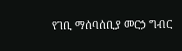የገቢ ማሰባሰቢያ መርኃ ግብር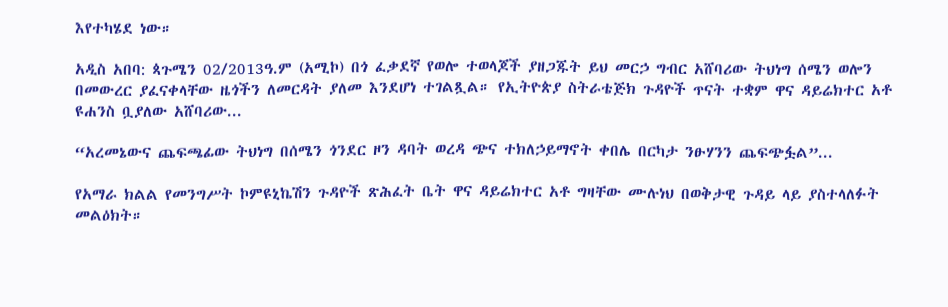እየተካሄደ ነው።

አዲስ አበባ: ጳጉሜን 02/2013ዓ.ም (አሚኮ) በጎ ፈቃደኛ የወሎ ተወላጆች ያዘጋጁት ይህ መርኃ ግብር አሸባሪው ትህነግ ሰሜን ወሎን በመውረር ያፈናቀላቸው ዜጎችን ለመርዳት ያለመ እንደሆነ ተገልጿል። የኢትዮጵያ ስትራቴጅክ ጉዳዮች ጥናት ተቋም ዋና ዳይሬክተር አቶ ዩሐንስ ቧያለው አሸባሪው...

“አረመኔውና ጨፍጫፊው ትህነግ በሰሜን ጎንደር ዞን ዳባት ወረዳ ጭና ተክለኃይማኖት ቀበሌ በርካታ ንፁሃንን ጨፍጭፏል”...

የአማራ ክልል የመንግሥት ኮምዩኒኬሽን ጉዳዮች ጽሕፈት ቤት ዋና ዳይሬክተር አቶ ግዛቸው ሙሉነህ በወቅታዊ ጉዳይ ላይ ያስተላለፉት መልዕክት።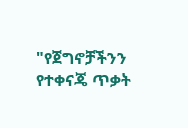"የጀግኖቻችንን የተቀናጄ ጥቃት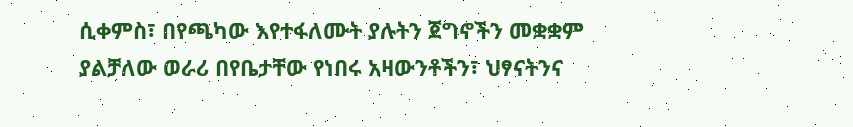ሲቀምስ፣ በየጫካው እየተፋለሙት ያሉትን ጀግኖችን መቋቋም ያልቻለው ወራሪ በየቤታቸው የነበሩ አዛውንቶችን፣ ህፃናትንና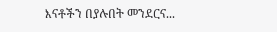እናቶችን በያሉበት መንደርና...